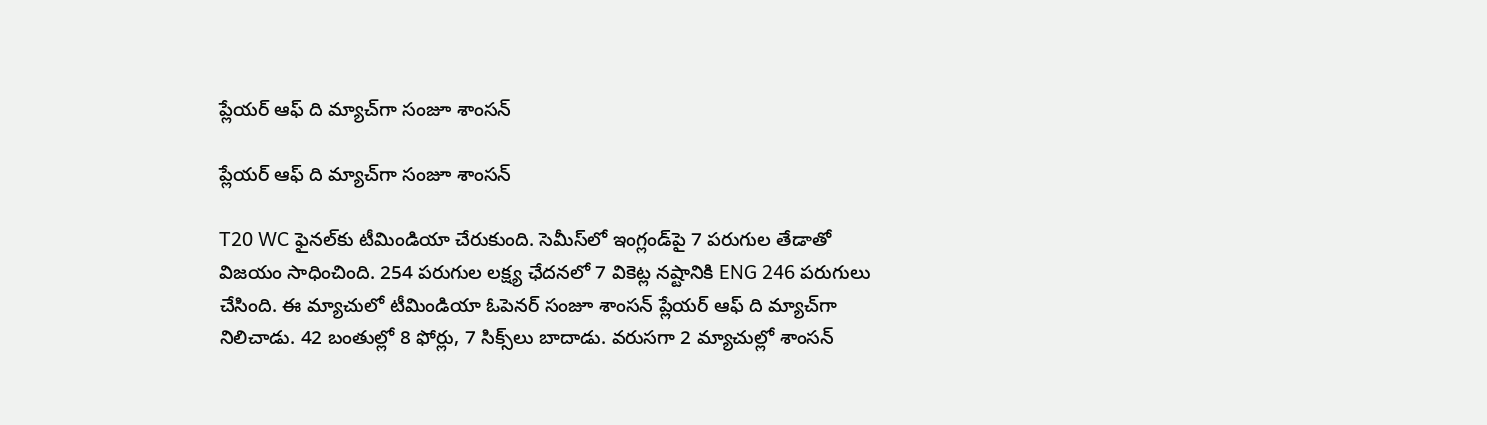ప్లేయర్ ఆఫ్‌ ది మ్యాచ్‌గా సంజూ శాంసన్

ప్లేయర్ ఆఫ్‌ ది మ్యాచ్‌గా సంజూ శాంసన్

T20 WC ఫైనల్‌కు టీమిండియా చేరుకుంది. సెమీస్‌లో ఇంగ్లండ్‌పై 7 పరుగుల తేడాతో విజయం సాధించింది. 254 పరుగుల లక్ష్య ఛేదనలో 7 వికెట్ల నష్టానికి ENG 246 పరుగులు చేసింది. ఈ మ్యాచులో టీమిండియా ఓపెనర్ సంజూ శాంసన్ ప్లేయర్ ఆఫ్ ది మ్యాచ్‌గా నిలిచాడు. 42 బంతుల్లో 8 ఫోర్లు, 7 సిక్స్‌లు బాదాడు. వరుసగా 2 మ్యాచుల్లో శాంసన్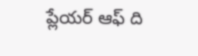ప్లేయర్ ఆఫ్ ది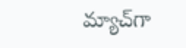మ్యాచ్‌గా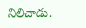నిలిచాడు.